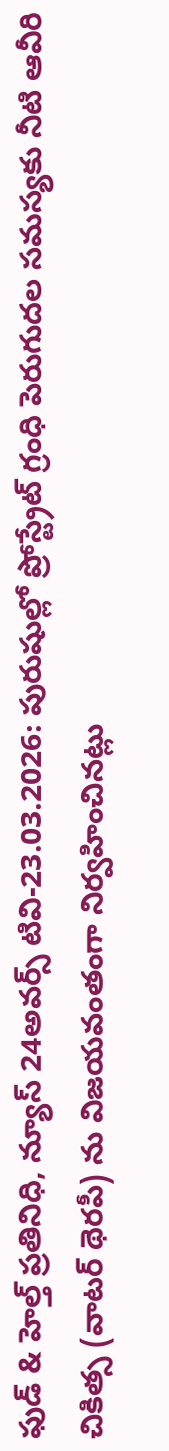ఫుడ్ & హెల్త్ ప్రతినిధి, న్యూస్ 24అవర్స్ టివి-23.03.2026: పురుషుల్లో ప్రోస్ట్రేట్ గ్రంధి పెరుగుదల సమస్యకు నీటి ఆవీరి చికిత్స (వాటర్ థెరపీ) ను విజయవంతంగా నిర్వహించినట్లు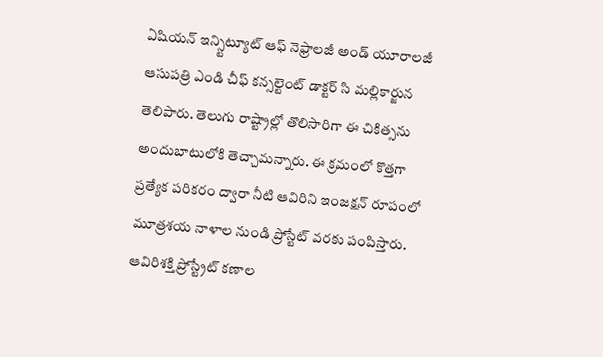ఏషియన్ ఇన్స్టిట్యూట్ ఆఫ్ నెఫ్రాలజీ అండ్ యూరాలజీ ఆసుపత్రి ఎండి చీఫ్ కన్సల్టెంట్ డాక్టర్ సి మల్లికార్జున తెలిపారు. తెలుగు రాష్ట్రాల్లో తొలిసారిగా ఈ చికిత్సను అందుబాటులోకి తెచ్చామన్నారు. ఈ క్రమంలో కొత్తగా ప్రత్యేక పరికరం ద్వారా నీటి ఆవిరిని ఇంజక్షన్ రూపంలో మూత్రశయ నాళాల నుండి ప్రోస్టేట్ వరకు పంపిస్తారు. ఆవిరిశక్తి ప్రోస్ట్రేట్ కణాల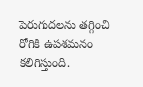పెరుగుదలను తగ్గించి రోగికి ఉపశమనం కలిగిస్తుంది.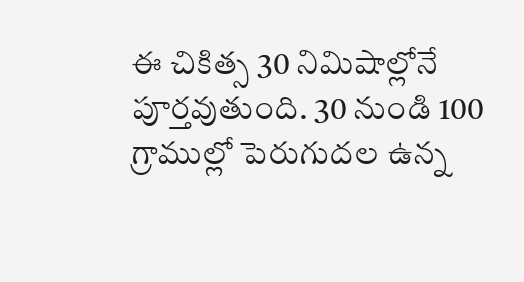ఈ చికిత్స 30 నిమిషాల్లోనే పూర్తవుతుంది. 30 నుండి 100 గ్రాముల్లో పెరుగుదల ఉన్న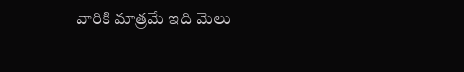వారికి మాత్రమే ఇది మెలు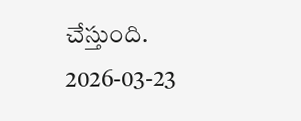చేస్తుంది.
2026-03-23